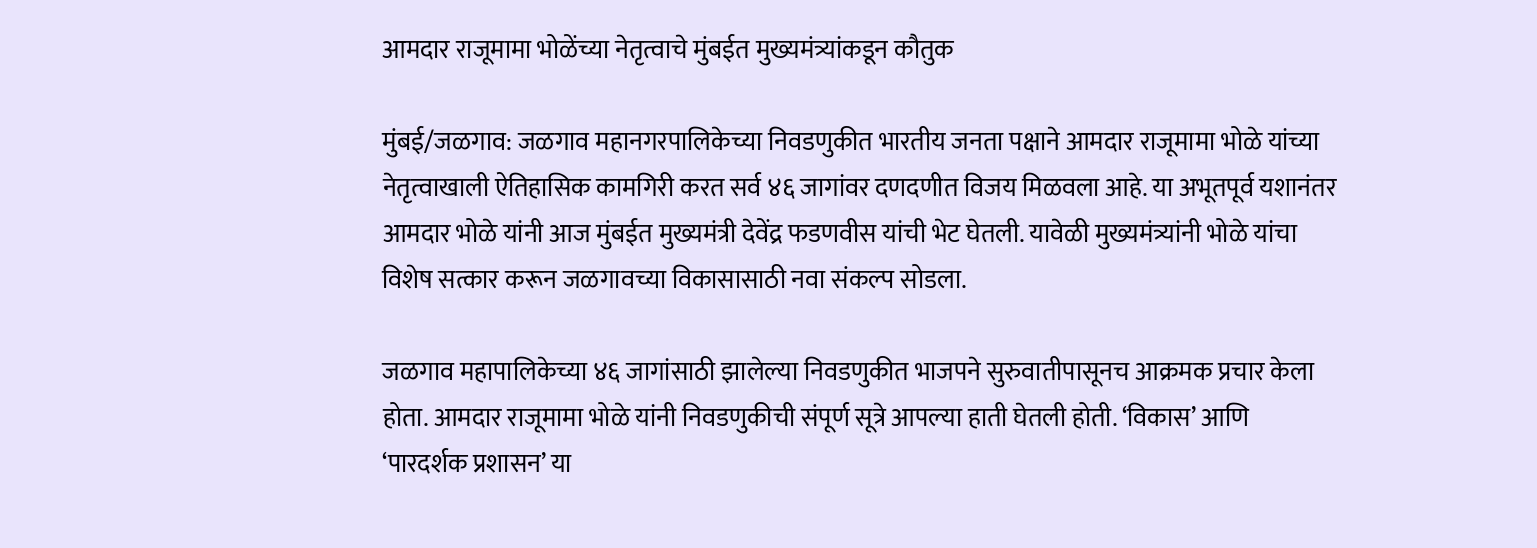आमदार राजूमामा भोळेंच्या नेतृत्वाचे मुंबईत मुख्यमंत्र्यांकडून कौतुक

मुंबई/जळगाव: जळगाव महानगरपालिकेच्या निवडणुकीत भारतीय जनता पक्षाने आमदार राजूमामा भोळे यांच्या नेतृत्वाखाली ऐतिहासिक कामगिरी करत सर्व ४६ जागांवर दणदणीत विजय मिळवला आहे. या अभूतपूर्व यशानंतर आमदार भोळे यांनी आज मुंबईत मुख्यमंत्री देवेंद्र फडणवीस यांची भेट घेतली. यावेळी मुख्यमंत्र्यांनी भोळे यांचा विशेष सत्कार करून जळगावच्या विकासासाठी नवा संकल्प सोडला.

जळगाव महापालिकेच्या ४६ जागांसाठी झालेल्या निवडणुकीत भाजपने सुरुवातीपासूनच आक्रमक प्रचार केला होता. आमदार राजूमामा भोळे यांनी निवडणुकीची संपूर्ण सूत्रे आपल्या हाती घेतली होती. ‘विकास’ आणि ‘पारदर्शक प्रशासन’ या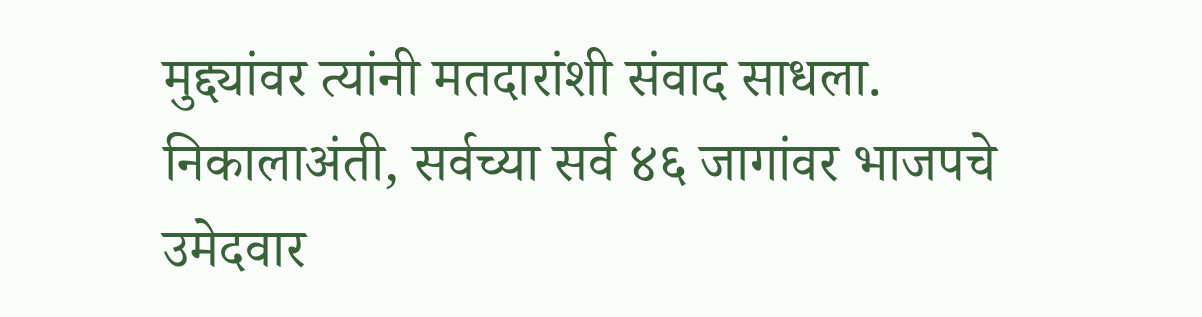मुद्द्यांवर त्यांनी मतदारांशी संवाद साधला. निकालाअंती, सर्वच्या सर्व ४६ जागांवर भाजपचे उमेदवार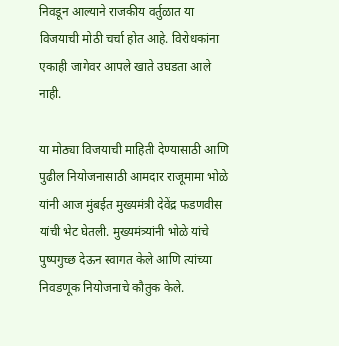निवडून आल्याने राजकीय वर्तुळात या विजयाची मोठी चर्चा होत आहे. विरोधकांना एकाही जागेवर आपले खाते उघडता आले नाही.

या मोठ्या विजयाची माहिती देण्यासाठी आणि पुढील नियोजनासाठी आमदार राजूमामा भोळे यांनी आज मुंबईत मुख्यमंत्री देवेंद्र फडणवीस यांची भेट घेतली. मुख्यमंत्र्यांनी भोळे यांचे पुष्पगुच्छ देऊन स्वागत केले आणि त्यांच्या निवडणूक नियोजनाचे कौतुक केले.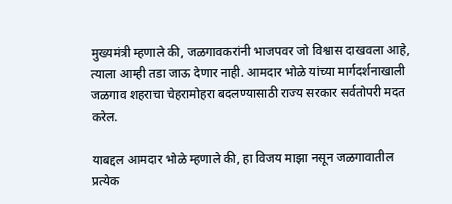मुख्यमंत्री म्हणाले की, जळगावकरांनी भाजपवर जो विश्वास दाखवला आहे, त्याला आम्ही तडा जाऊ देणार नाही. आमदार भोळे यांच्या मार्गदर्शनाखाली जळगाव शहराचा चेहरामोहरा बदलण्यासाठी राज्य सरकार सर्वतोपरी मदत करेल.

याबद्दल आमदार भोळे म्हणाले की, हा विजय माझा नसून जळगावातील प्रत्येक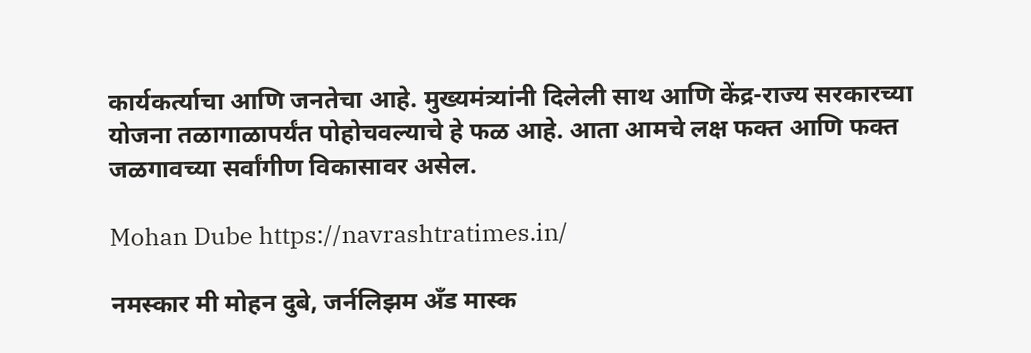कार्यकर्त्याचा आणि जनतेचा आहे. मुख्यमंत्र्यांनी दिलेली साथ आणि केंद्र-राज्य सरकारच्या योजना तळागाळापर्यंत पोहोचवल्याचे हे फळ आहे. आता आमचे लक्ष फक्त आणि फक्त जळगावच्या सर्वांगीण विकासावर असेल.

Mohan Dube https://navrashtratimes.in/

नमस्कार मी मोहन दुबे, जर्नलिझम अँड मास्क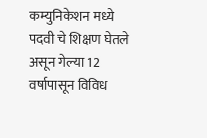कम्युनिकेशन मध्ये पदवी चे शिक्षण घेतले असून गेल्या 12 वर्षापासून विविध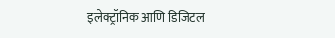इलेक्ट्रॉनिक आणि डिजिटल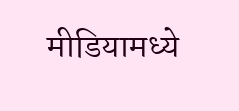मीडियामध्ये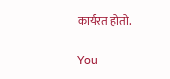कार्यरत होतो.

You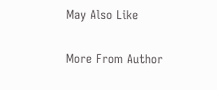May Also Like

More From Author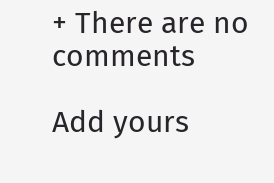+ There are no comments

Add yours